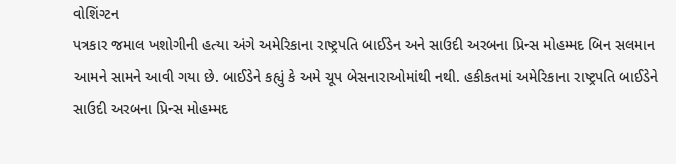વોશિંગ્ટન
પત્રકાર જમાલ ખશોગીની હત્યા અંગે અમેરિકાના રાષ્ટ્રપતિ બાઈડેન અને સાઉદી અરબના પ્રિન્સ મોહમ્મદ બિન સલમાન આમને સામને આવી ગયા છે. બાઈડેને કહ્યું કે અમે ચૂપ બેસનારાઓમાંથી નથી. હકીકતમાં અમેરિકાના રાષ્ટ્રપતિ બાઈડેને સાઉદી અરબના પ્રિન્સ મોહમ્મદ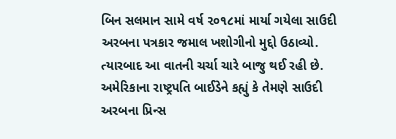બિન સલમાન સામે વર્ષ ૨૦૧૮માં માર્યા ગયેલા સાઉદી અરબના પત્રકાર જમાલ ખશોગીનો મુદ્દો ઉઠાવ્યો. ત્યારબાદ આ વાતની ચર્ચા ચારે બાજુ થઈ રહી છે. અમેરિકાના રાષ્ટ્રપતિ બાઈડેને કહ્યું કે તેમણે સાઉદી અરબના પ્રિન્સ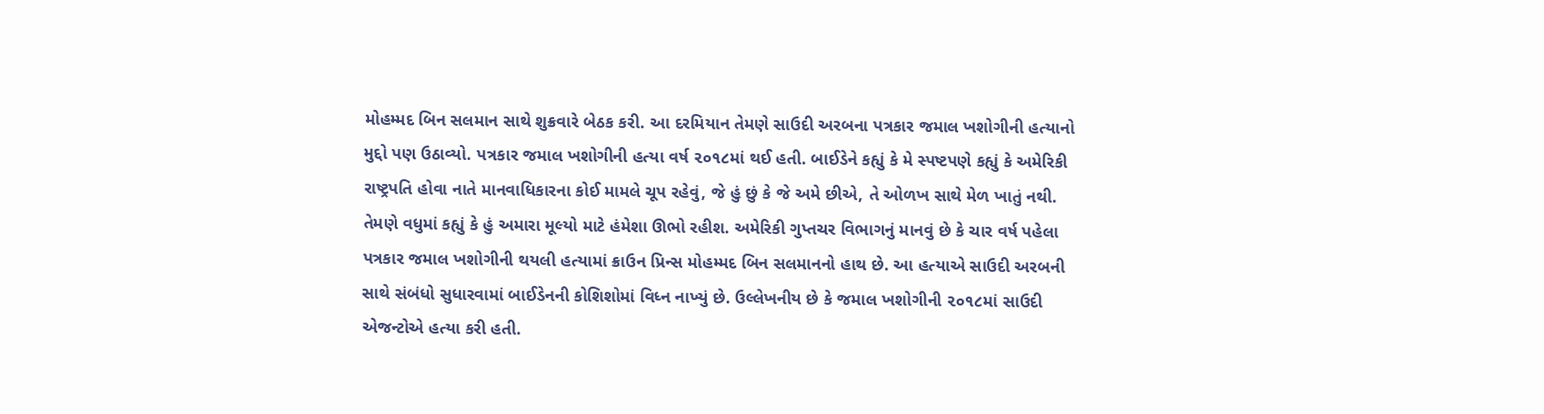મોહમ્મદ બિન સલમાન સાથે શુક્રવારે બેઠક કરી. આ દરમિયાન તેમણે સાઉદી અરબના પત્રકાર જમાલ ખશોગીની હત્યાનો મુદ્દો પણ ઉઠાવ્યો. પત્રકાર જમાલ ખશોગીની હત્યા વર્ષ ૨૦૧૮માં થઈ હતી. બાઈડેને કહ્યું કે મે સ્પષ્ટપણે કહ્યું કે અમેરિકી રાષ્ટ્રપતિ હોવા નાતે માનવાધિકારના કોઈ મામલે ચૂપ રહેવું, જે હું છું કે જે અમે છીએ, તે ઓળખ સાથે મેળ ખાતું નથી. તેમણે વધુમાં કહ્યું કે હું અમારા મૂલ્યો માટે હંમેશા ઊભો રહીશ. અમેરિકી ગુપ્તચર વિભાગનું માનવું છે કે ચાર વર્ષ પહેલા પત્રકાર જમાલ ખશોગીની થયલી હત્યામાં ક્રાઉન પ્રિન્સ મોહમ્મદ બિન સલમાનનો હાથ છે. આ હત્યાએ સાઉદી અરબની સાથે સંબંધો સુધારવામાં બાઈડેનની કોશિશોમાં વિધ્ન નાખ્યું છે. ઉલ્લેખનીય છે કે જમાલ ખશોગીની ૨૦૧૮માં સાઉદી એજન્ટોએ હત્યા કરી હતી.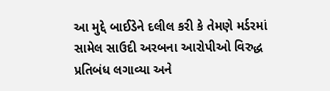આ મુદ્દે બાઈડેને દલીલ કરી કે તેમણે મર્ડરમાં સામેલ સાઉદી અરબના આરોપીઓ વિરુદ્ધ પ્રતિબંધ લગાવ્યા અને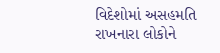વિદેશોમાં અસહમતિ રાખનારા લોકોને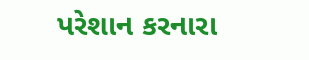પરેશાન કરનારા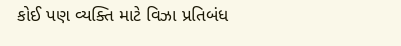કોઈ પણ વ્યક્તિ માટે વિઝા પ્રતિબંધ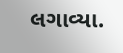લગાવ્યા.